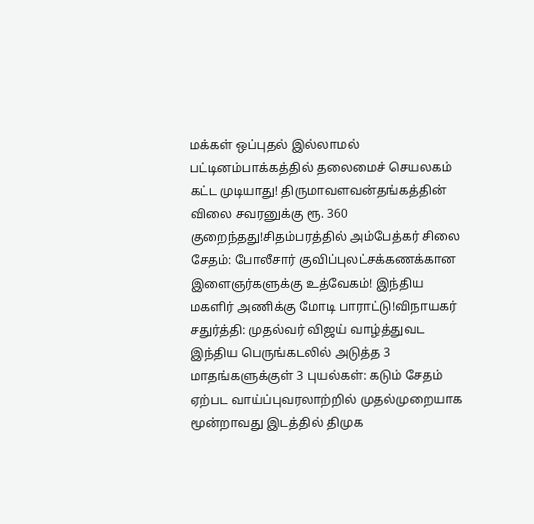மக்கள் ஒப்புதல் இல்லாமல் பட்டினம்பாக்கத்தில் தலைமைச் செயலகம் கட்ட முடியாது! திருமாவளவன்தங்கத்தின் விலை சவரனுக்கு ரூ. 360 குறைந்தது!சிதம்பரத்தில் அம்பேத்கர் சிலை சேதம்: போலீசார் குவிப்புலட்சக்கணக்கான இளைஞர்களுக்கு உத்வேகம்! இந்திய மகளிர் அணிக்கு மோடி பாராட்டு!விநாயகர் சதுர்த்தி: முதல்வர் விஜய் வாழ்த்துவட இந்திய பெருங்கடலில் அடுத்த 3 மாதங்களுக்குள் 3 புயல்கள்: கடும் சேதம் ஏற்பட வாய்ப்புவரலாற்றில் முதல்முறையாக மூன்றாவது இடத்தில் திமுக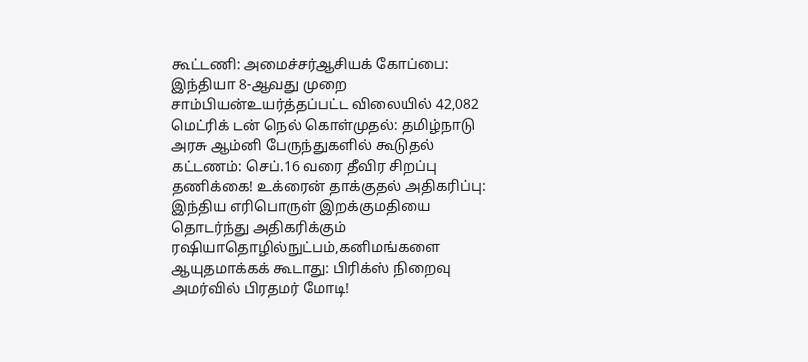கூட்டணி: அமைச்சர்ஆசியக் கோப்பை: இந்தியா 8-ஆவது முறை சாம்பியன்உயர்த்தப்பட்ட விலையில் 42,082 மெட்ரிக் டன் நெல் கொள்முதல்: தமிழ்நாடு அரசு ஆம்னி பேருந்துகளில் கூடுதல் கட்டணம்: செப்.16 வரை தீவிர சிறப்பு தணிக்கை! உக்ரைன் தாக்குதல் அதிகரிப்பு: இந்திய எரிபொருள் இறக்குமதியை தொடர்ந்து அதிகரிக்கும் ரஷியாதொழில்நுட்பம்,கனிமங்களை ஆயுதமாக்கக் கூடாது: பிரிக்ஸ் நிறைவு அமர்வில் பிரதமர் மோடி!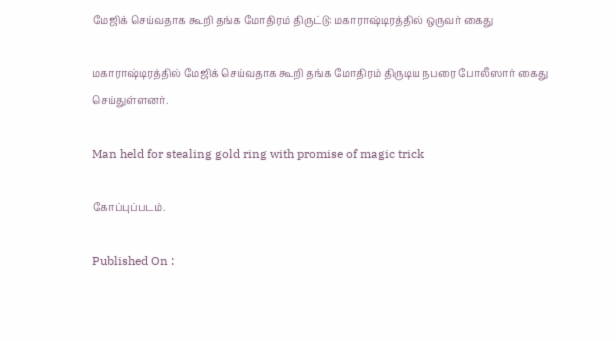மேஜிக் செய்வதாக கூறி தங்க மோதிரம் திருட்டு: மகாராஷ்டிரத்தில் ஒருவர் கைது

மகாராஷ்டிரத்தில் மேஜிக் செய்வதாக கூறி தங்க மோதிரம் திருடிய நபரை போலீஸார் கைது செய்துள்ளனர்.

Man held for stealing gold ring with promise of magic trick

கோப்புப்படம்.

Published On :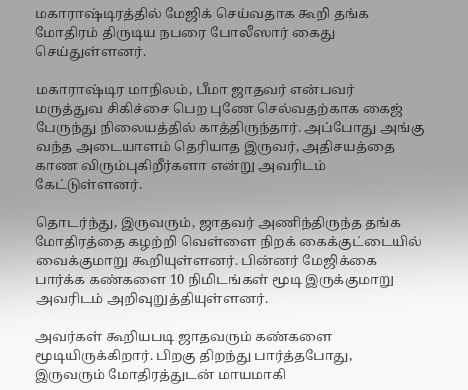மகாராஷ்டிரத்தில் மேஜிக் செய்வதாக கூறி தங்க மோதிரம் திருடிய நபரை போலீஸார் கைது செய்துள்ளனர்.

மகாராஷ்டிர மாநிலம், பீமா ஜாதவர் என்பவர் மருத்துவ சிகிச்சை பெற புணே செல்வதற்காக கைஜ் பேருந்து நிலையத்தில் காத்திருந்தார். அப்போது அங்கு வந்த அடையாளம் தெரியாத இருவர், அதிசயத்தை காண விரும்புகிறீர்களா என்று அவரிடம் கேட்டுள்ளனர்.

தொடர்ந்து, இருவரும், ஜாதவர் அணிந்திருந்த தங்க மோதிரத்தை கழற்றி வெள்ளை நிறக் கைக்குட்டையில் வைக்குமாறு கூறியுள்ளனர். பின்னர் மேஜிக்கை பார்க்க கண்களை 10 நிமிடங்கள் மூடி இருக்குமாறு அவரிடம் அறிவுறுத்தியுள்ளனர்.

அவர்கள் கூறியபடி ஜாதவரும் கண்களை மூடியிருக்கிறார். பிறகு திறந்து பார்த்தபோது, இருவரும் மோதிரத்துடன் மாயமாகி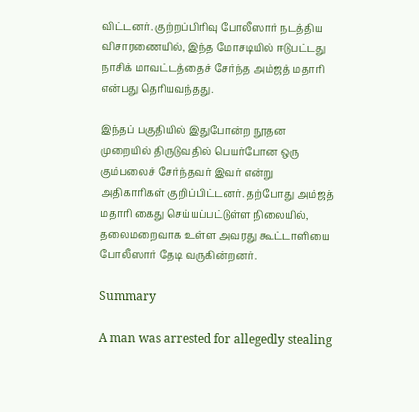விட்டனர். குற்றப்பிரிவு போலீஸார் நடத்திய விசாரணையில், இந்த மோசடியில் ஈடுபட்டது நாசிக் மாவட்டத்தைச் சேர்ந்த அம்ஜத் மதாரி என்பது தெரியவந்தது.

இந்தப் பகுதியில் இதுபோன்ற நூதன முறையில் திருடுவதில் பெயர்போன ஒரு கும்பலைச் சேர்ந்தவர் இவர் என்று அதிகாரிகள் குறிப்பிட்டனர். தற்போது அம்ஜத் மதாரி கைது செய்யப்பட்டுள்ள நிலையில், தலைமறைவாக உள்ள அவரது கூட்டாளியை போலீஸார் தேடி வருகின்றனர்.

Summary

A man was arrested for allegedly stealing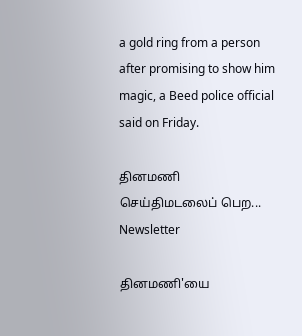a gold ring from a person after promising to show him magic, a Beed police official said on Friday.

தினமணி செய்திமடலைப் பெற... Newsletter

தினமணி'யை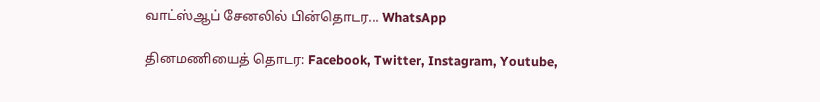வாட்ஸ்ஆப் சேனலில் பின்தொடர... WhatsApp

தினமணியைத் தொடர: Facebook, Twitter, Instagram, Youtube,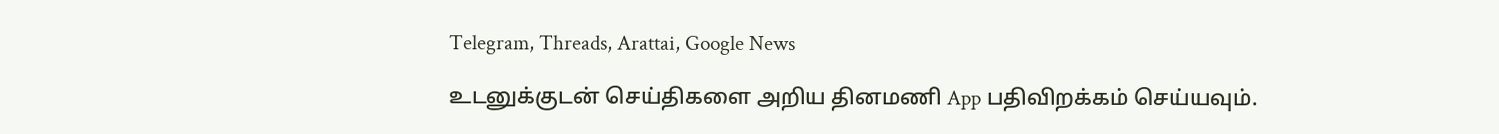Telegram, Threads, Arattai, Google News

உடனுக்குடன் செய்திகளை அறிய தினமணி App பதிவிறக்கம் செய்யவும்.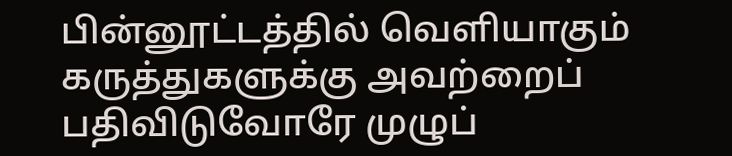பின்னூட்டத்தில் வெளியாகும் கருத்துகளுக்கு அவற்றைப் பதிவிடுவோரே முழுப்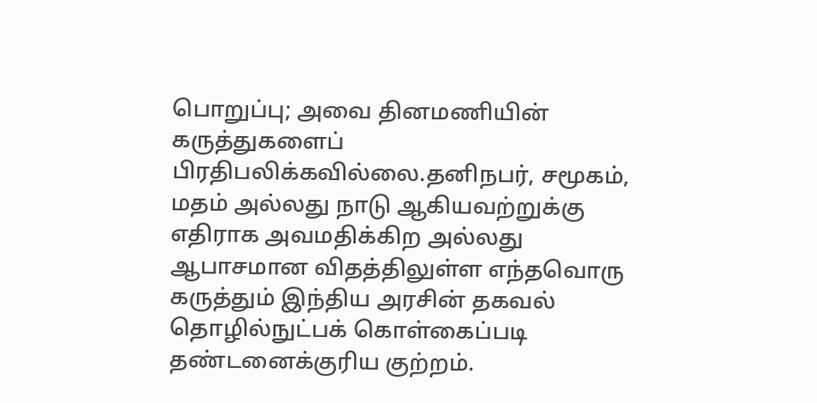பொறுப்பு; அவை தினமணியின் கருத்துகளைப் பிரதிபலிக்கவில்லை.தனிநபர், சமூகம், மதம் அல்லது நாடு ஆகியவற்றுக்கு எதிராக அவமதிக்கிற அல்லது ஆபாசமான விதத்திலுள்ள எந்தவொரு கருத்தும் இந்திய அரசின் தகவல் தொழில்நுட்பக் கொள்கைப்படி தண்டனைக்குரிய குற்றம்.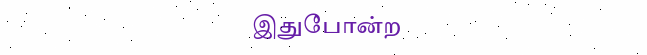இதுபோன்ற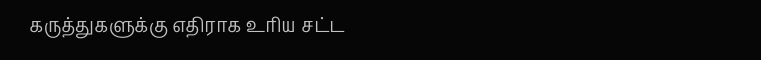கருத்துகளுக்கு எதிராக உரிய சட்ட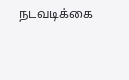நடவடிக்கை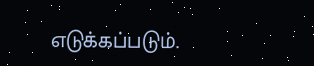எடுக்கப்படும்.